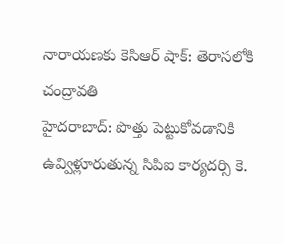నారాయణకు కెసిఆర్ షాక్: తెరాసలోకి చంద్రావతి
హైదరాబాద్: పొత్తు పెట్టుకోవడానికి ఉవ్విళ్లూరుతున్న సిపిఐ కార్యదర్సి కె.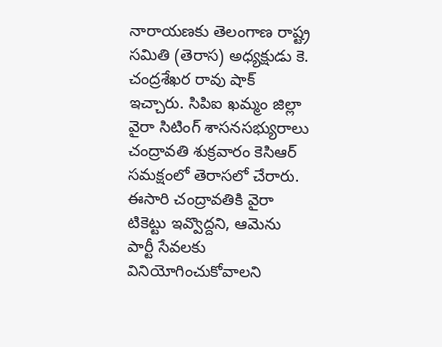నారాయణకు తెలంగాణ రాష్ట్ర సమితి (తెరాస) అధ్యక్షుడు కె. చంద్రశేఖర రావు షాక్ ఇచ్చారు. సిపిఐ ఖమ్మం జిల్లా వైరా సిటింగ్ శాసనసభ్యురాలు చంద్రావతి శుక్రవారం కెసిఆర్ సమక్షంలో తెరాసలో చేరారు.
ఈసారి చంద్రావతికి వైరా టికెట్టు ఇవ్వొద్దని, ఆమెను పార్టీ సేవలకు వినియోగించుకోవాలని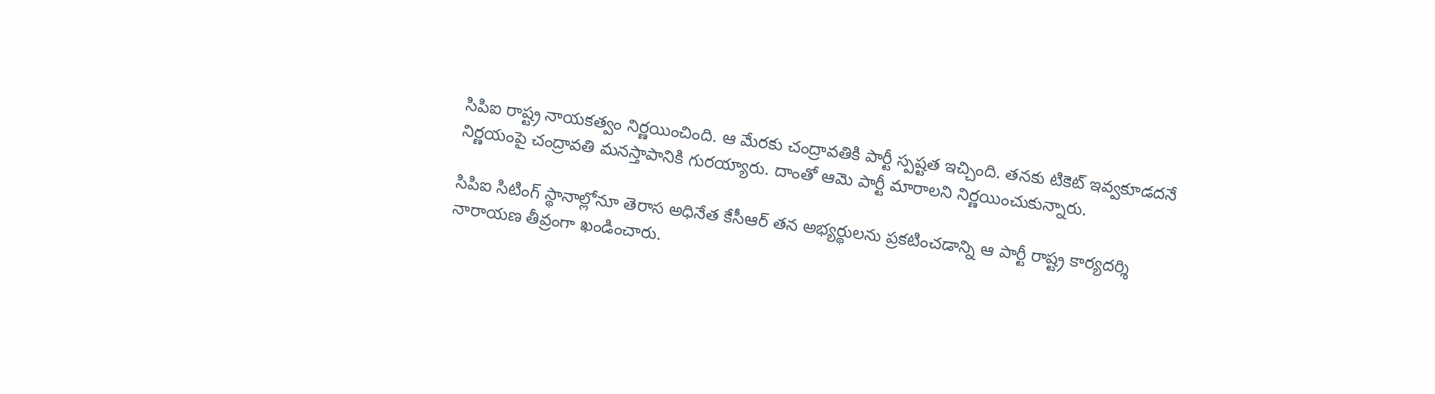సిపిఐ రాష్ట్ర నాయకత్వం నిర్ణయించింది. ఆ మేరకు చంద్రావతికి పార్టీ స్పష్టత ఇచ్చింది. తనకు టికెట్ ఇవ్వకూడదనే నిర్ణయంపై చంద్రావతి మనస్తాపానికి గురయ్యారు. దాంతో ఆమె పార్టీ మారాలని నిర్ణయించుకున్నారు.

సిపిఐ సిటింగ్ స్థానాల్లోనూ తెరాస అధినేత కేసీఆర్ తన అభ్యర్థులను ప్రకటించడాన్ని ఆ పార్టీ రాష్ట్ర కార్యదర్శి నారాయణ తీవ్రంగా ఖండించారు.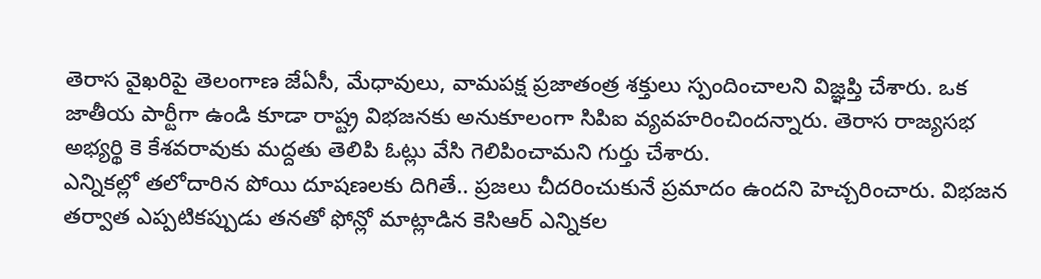తెరాస వైఖరిపై తెలంగాణ జేఏసీ, మేధావులు, వామపక్ష ప్రజాతంత్ర శక్తులు స్పందించాలని విజ్ఞప్తి చేశారు. ఒక జాతీయ పార్టీగా ఉండి కూడా రాష్ట్ర విభజనకు అనుకూలంగా సిపిఐ వ్యవహరించిందన్నారు. తెరాస రాజ్యసభ అభ్యర్థి కె కేశవరావుకు మద్దతు తెలిపి ఓట్లు వేసి గెలిపించామని గుర్తు చేశారు.
ఎన్నికల్లో తలోదారిన పోయి దూషణలకు దిగితే.. ప్రజలు చీదరించుకునే ప్రమాదం ఉందని హెచ్చరించారు. విభజన తర్వాత ఎప్పటికప్పుడు తనతో ఫోన్లో మాట్లాడిన కెసిఆర్ ఎన్నికల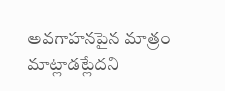అవగాహనపైన మాత్రం మాట్లాడట్లేదని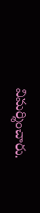విమర్శించారు.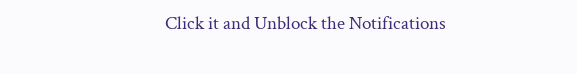Click it and Unblock the Notifications